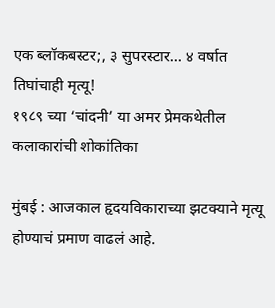एक ब्लॉकबस्टर;, ३ सुपरस्टार… ४ वर्षात तिघांचाही मृत्यू!
१९८९ च्या ‘चांदनी’ या अमर प्रेमकथेतील कलाकारांची शोकांतिका

मुंबई : आजकाल हृदयविकाराच्या झटक्याने मृत्यू होण्याचं प्रमाण वाढलं आहे.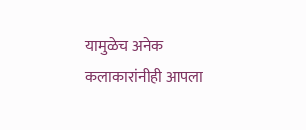यामुळेच अनेक कलाकारांनीही आपला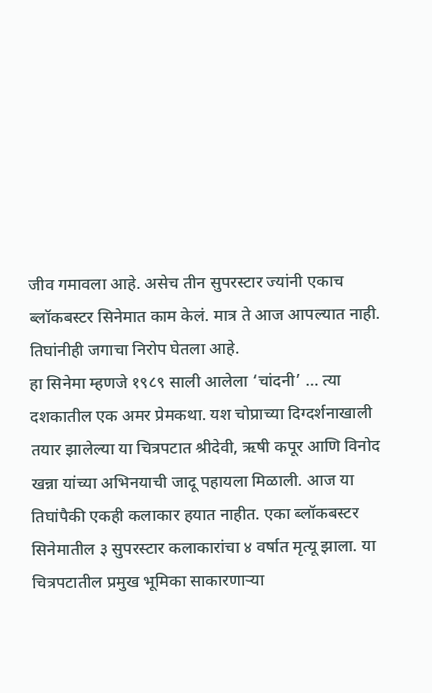जीव गमावला आहे. असेच तीन सुपरस्टार ज्यांनी एकाच ब्लॉकबस्टर सिनेमात काम केलं. मात्र ते आज आपल्यात नाही. तिघांनीही जगाचा निरोप घेतला आहे.
हा सिनेमा म्हणजे १९८९ साली आलेला ‘चांदनी’ … त्या दशकातील एक अमर प्रेमकथा. यश चोप्राच्या दिग्दर्शनाखाली तयार झालेल्या या चित्रपटात श्रीदेवी, ऋषी कपूर आणि विनोद खन्ना यांच्या अभिनयाची जादू पहायला मिळाली. आज या तिघांपैकी एकही कलाकार हयात नाहीत. एका ब्लॉकबस्टर सिनेमातील ३ सुपरस्टार कलाकारांचा ४ वर्षात मृत्यू झाला. या चित्रपटातील प्रमुख भूमिका साकारणाऱ्या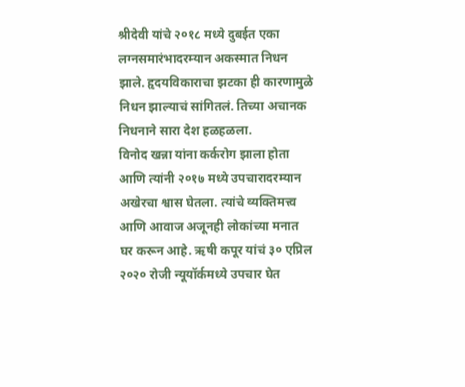श्रीदेवी यांचे २०१८ मध्ये दुबईत एका लग्नसमारंभादरम्यान अकस्मात निधन झाले. हृदयविकाराचा झटका ही कारणामुळे निधन झाल्याचं सांगितलं. तिच्या अचानक निधनाने सारा देश हळहळला.
विनोद खन्ना यांना कर्करोग झाला होता आणि त्यांनी २०१७ मध्ये उपचारादरम्यान अखेरचा श्वास घेतला. त्यांचे व्यक्तिमत्त्व आणि आवाज अजूनही लोकांच्या मनात घर करून आहे. ऋषी कपूर यांचं ३० एप्रिल २०२० रोजी न्यूयॉर्कमध्ये उपचार घेत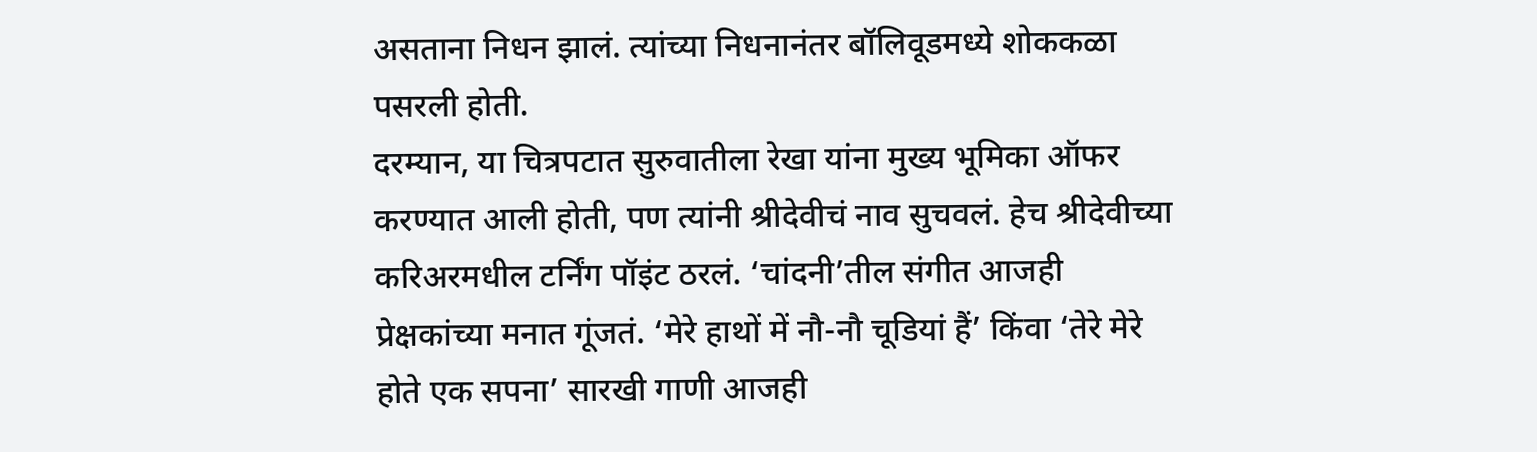असताना निधन झालं. त्यांच्या निधनानंतर बॉलिवूडमध्ये शोककळा पसरली होती.
दरम्यान, या चित्रपटात सुरुवातीला रेखा यांना मुख्य भूमिका ऑफर करण्यात आली होती, पण त्यांनी श्रीदेवीचं नाव सुचवलं. हेच श्रीदेवीच्या करिअरमधील टर्निंग पॉइंट ठरलं. ‘चांदनी’तील संगीत आजही प्रेक्षकांच्या मनात गूंजतं. ‘मेरे हाथों में नौ-नौ चूडियां हैं’ किंवा ‘तेरे मेरे होते एक सपना’ सारखी गाणी आजही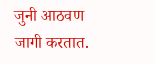जुनी आठवण जागी करतात.